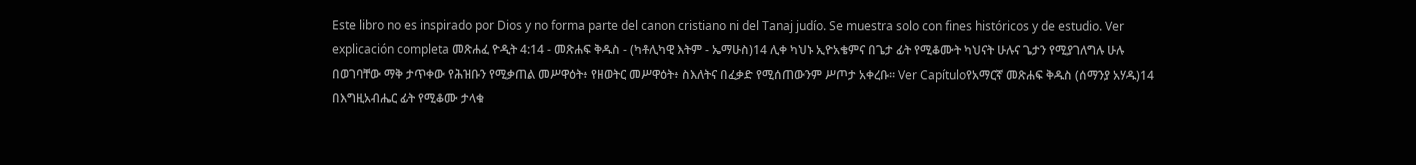Este libro no es inspirado por Dios y no forma parte del canon cristiano ni del Tanaj judío. Se muestra solo con fines históricos y de estudio. Ver explicación completa መጽሐፈ ዮዲት 4:14 - መጽሐፍ ቅዱስ - (ካቶሊካዊ እትም - ኤማሁስ)14 ሊቀ ካህኑ ኢዮአቄምና በጌታ ፊት የሚቆሙት ካህናት ሁሉና ጌታን የሚያገለግሉ ሁሉ በወገባቸው ማቅ ታጥቀው የሕዝቡን የሚቃጠል መሥዋዕት፥ የዘወትር መሥዋዕት፥ ስእለትና በፈቃድ የሚሰጠውንም ሥጦታ አቀረቡ። Ver Capítuloየአማርኛ መጽሐፍ ቅዱስ (ሰማንያ አሃዱ)14 በእግዚአብሔር ፊት የሚቆሙ ታላቁ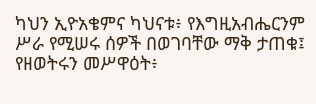ካህን ኢዮአቄምና ካህናቱ፥ የእግዚአብሔርንም ሥራ የሚሠሩ ሰዎች በወገባቸው ማቅ ታጠቁ፤ የዘወትሩን መሥዋዕት፥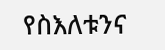የስእለቱንና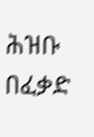ሕዝቡ በፈቃድ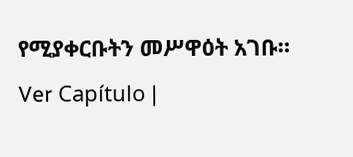የሚያቀርቡትን መሥዋዕት አገቡ። Ver Capítulo |